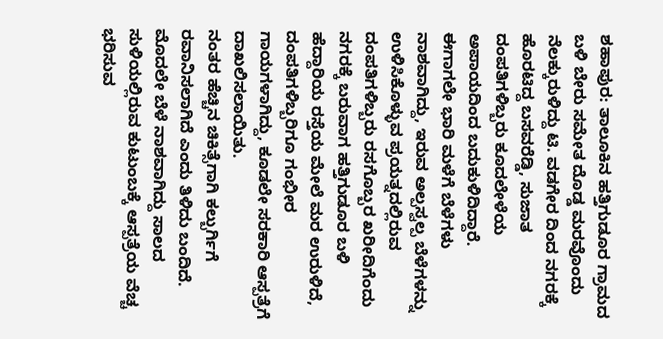ಶಹಾಪುರ: ತಾಲೂಕಿನ ಹತ್ತಿಗುಡೂರ ಗ್ರಾಮದ ಬಳಿ ಬೇರು ಸಮೇತ ದೊಡ್ಡ ಮರವೊಂದು ನೆಲಕ್ಕುರುಳಿದ್ದು ಟಿ. ವಡಗೇರ ದಿಂದ ನಗರಕ್ಕೆ ಹೊರಟಿದ್ದ ಬಸವರೆಡ್ಡಿ, ಸುಜಾತ ದಂಪತಿಗಳಿಬ್ಬರು ಕೂದಲೇಳೆಯ ಅಪಾಯದಿಂದ ಬದುಕುಳಿದಿದ್ದಾರೆ.
ಈಗಾಗಲೇ ಭಾರಿ ಮಳೆಗೆ ಬೆಳೆಗಳು ನಾಶವಾಗಿದ್ದು, ಇರುವ ಅಲ್ಪಸ್ವಲ್ಪ ಬೆಳೆಗಳನ್ನು ಉಳಿಸಿಕೊಳ್ಳುವ ಪ್ರಯತ್ನದಲ್ಲಿರುವ ದಂಪತಿಗಳಿಬ್ಬರು ರಸಗೊಬ್ಬರ ಖರೀದಿಗೆಂದು ನಗರಕ್ಕೆ ಬರುವಾಗ ಹತ್ತಿಗುಡೂರ ಬಳಿ ಹೆದ್ದಾರಿಯ ರಸ್ತೆಯ ಮೇಲೆ ಮರ ಉರುಳಿದೆ, ದಂಪತಿಗಳಿಬ್ಬರಿಗೂ ಗಂಭೀರ ಗಾಯಗಳಾಗಿದ್ದು, ಕೂಡಲೇ ಸರಕಾರಿ ಆಸ್ಪತ್ರೆಗೆ ದಾಖಲಿಸಲಾಯಿತು.
ನಂತರ ಹೆಚ್ಚಿನ ಚಿಕಿತ್ಸೆಗಾಗಿ ಕಲ್ಬುರ್ಗಿಗೆ ರವಾನಿಸಲಾಗಿದೆ ಎಂದು ತಿಳಿದು ಬಂದಿದೆ. ಮೊದಲೇ ಬೆಳೆ ನಾಶವಾಗಿದ್ದು ಸಾಲದ ಸುಳಿಯಲ್ಲಿರುವ ಕುಟುಂಬಕ್ಕೆ ಆಸ್ಪತ್ರೆಯ ವೆಚ್ಚ ಭರಿಸುವ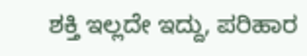ಶಕ್ತಿ ಇಲ್ಲದೇ ಇದ್ದು, ಪರಿಹಾರ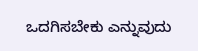ಒದಗಿಸಬೇಕು ಎನ್ನುವುದು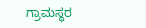ಗ್ರಾಮಸ್ಥರ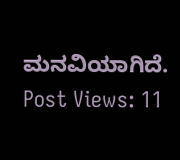ಮನವಿಯಾಗಿದೆ.
Post Views: 11